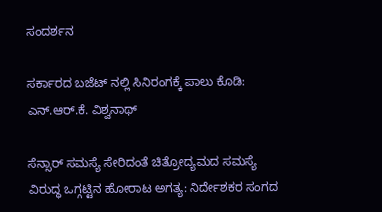ಸಂದರ್ಶನ

ಸರ್ಕಾರದ ಬಜೆಟ್ ನಲ್ಲಿ ಸಿನಿರಂಗಕ್ಕೆ ಪಾಲು ಕೊಡಿ: ಎನ್.ಆರ್.ಕೆ. ವಿಶ್ವನಾಥ್

ಸೆನ್ಸಾರ್ ಸಮಸ್ಯೆ ಸೇರಿದಂತೆ ಚಿತ್ರೋದ್ಯಮದ ಸಮಸ್ಯೆ ವಿರುದ್ಧ ಒಗ್ಗಟ್ಟಿನ ಹೋರಾಟ ಅಗತ್ಯ: ನಿರ್ದೇಶಕರ ಸಂಗದ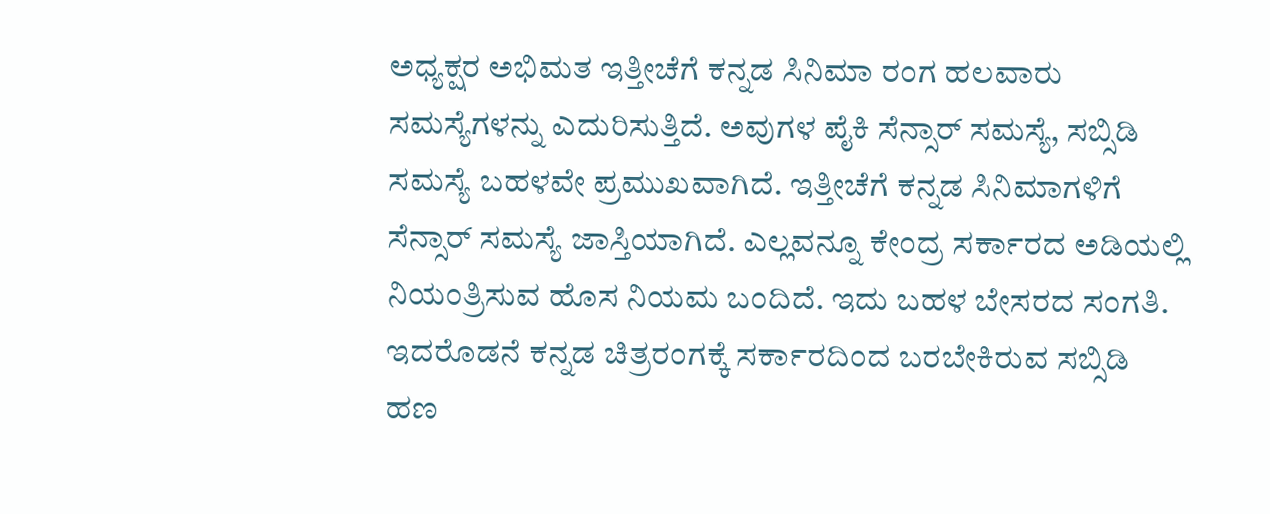ಅಧ್ಯಕ್ಷರ ಅಭಿಮತ ಇತ್ತೀಚೆಗೆ ಕನ್ನಡ ಸಿನಿಮಾ ರಂಗ ಹಲವಾರು ಸಮಸ್ಯೆಗಳನ್ನು ಎದುರಿಸುತ್ತಿದೆ. ಅವುಗಳ ಪೈಕಿ ಸೆನ್ಸಾರ್ ಸಮಸ್ಯೆ, ಸಬ್ಸಿಡಿ ಸಮಸ್ಯೆ ಬಹಳವೇ ಪ್ರಮುಖವಾಗಿದೆ. ಇತ್ತೀಚೆಗೆ ಕನ್ನಡ ಸಿನಿಮಾಗಳಿಗೆ ಸೆನ್ಸಾರ್ ಸಮಸ್ಯೆ ಜಾಸ್ತಿಯಾಗಿದೆ. ಎಲ್ಲವನ್ನೂ ಕೇಂದ್ರ ಸರ್ಕಾರದ ಅಡಿಯಲ್ಲಿ ನಿಯಂತ್ರಿಸುವ ಹೊಸ ನಿಯಮ ಬಂದಿದೆ. ಇದು ಬಹಳ ಬೇಸರದ ಸಂಗತಿ. ಇದರೊಡನೆ ಕನ್ನಡ ಚಿತ್ರರಂಗಕ್ಕೆ ಸರ್ಕಾರದಿಂದ ಬರಬೇಕಿರುವ ಸಬ್ಸಿಡಿ ಹಣ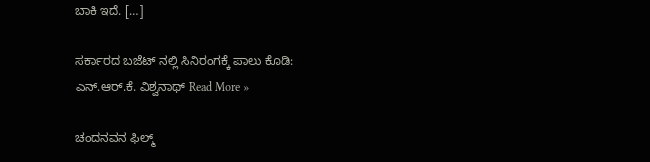ಬಾಕಿ ಇದೆ. […]

ಸರ್ಕಾರದ ಬಜೆಟ್ ನಲ್ಲಿ ಸಿನಿರಂಗಕ್ಕೆ ಪಾಲು ಕೊಡಿ: ಎನ್.ಆರ್.ಕೆ. ವಿಶ್ವನಾಥ್ Read More »

ಚಂದನವನ ಫಿಲ್ಮ್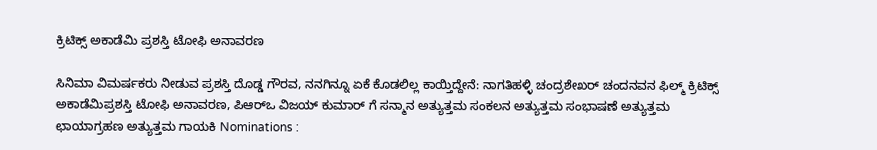ಕ್ರಿಟಿಕ್ಸ್ ಅಕಾಡೆಮಿ ಪ್ರಶಸ್ತಿ ಟೋಫಿ ಅನಾವರಣ

ಸಿನಿಮಾ ವಿಮರ್ಷಕರು ನೀಡುವ ಪ್ರಶಸ್ತಿ ದೊಡ್ಡ ಗೌರವ, ನನಗಿನ್ನೂ ಏಕೆ ಕೊಡಲಿಲ್ಲ ಕಾಯ್ತಿದ್ದೇನೆ: ನಾಗತಿಹಳ್ಳಿ ಚಂದ್ರಶೇಖರ್ ಚಂದನವನ ಫಿಲ್ಮ್ ಕ್ರಿಟಿಕ್ಸ್ ಅಕಾಡೆಮಿಪ್ರಶಸ್ತಿ ಟೋಫಿ ಅನಾವರಣ, ಪಿಆರ್‌ಒ ವಿಜಯ್ ಕುಮಾರ್ ಗೆ ಸನ್ಮಾನ ಅತ್ಯುತ್ತಮ ಸಂಕಲನ ಅತ್ಯುತ್ತಮ ಸಂಭಾಷಣೆ ಅತ್ಯುತ್ತಮ ಛಾಯಾಗ್ರಹಣ ಅತ್ಯುತ್ತಮ ಗಾಯಕಿ Nominations :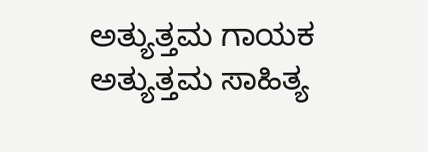ಅತ್ಯುತ್ತಮ ಗಾಯಕ ಅತ್ಯುತ್ತಮ ಸಾಹಿತ್ಯ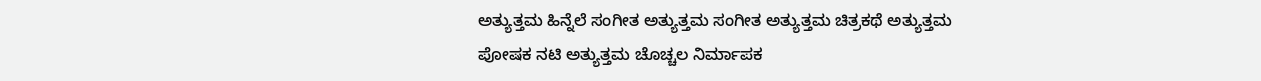ಅತ್ಯುತ್ತಮ ಹಿನ್ನೆಲೆ ಸಂಗೀತ ಅತ್ಯುತ್ತಮ ಸಂಗೀತ ಅತ್ಯುತ್ತಮ ಚಿತ್ರಕಥೆ ಅತ್ಯುತ್ತಮ ಪೋಷಕ ನಟಿ ಅತ್ಯುತ್ತಮ ಚೊಚ್ಚಲ ನಿರ್ಮಾಪಕ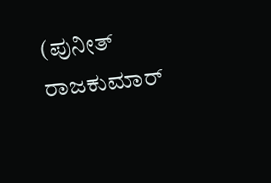(ಪುನೀತ್ ರಾಜಕುಮಾರ್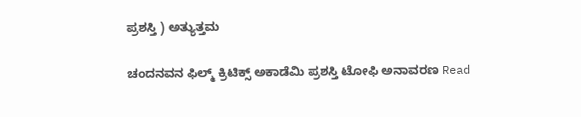ಪ್ರಶಸ್ತಿ ) ಅತ್ಯುತ್ತಮ

ಚಂದನವನ ಫಿಲ್ಮ್ ಕ್ರಿಟಿಕ್ಸ್ ಅಕಾಡೆಮಿ ಪ್ರಶಸ್ತಿ ಟೋಫಿ ಅನಾವರಣ Read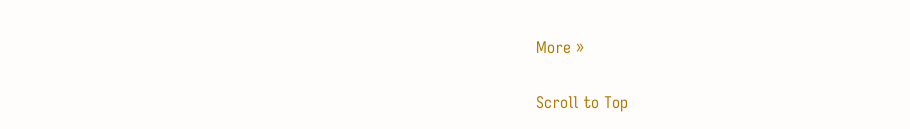More »

Scroll to Top